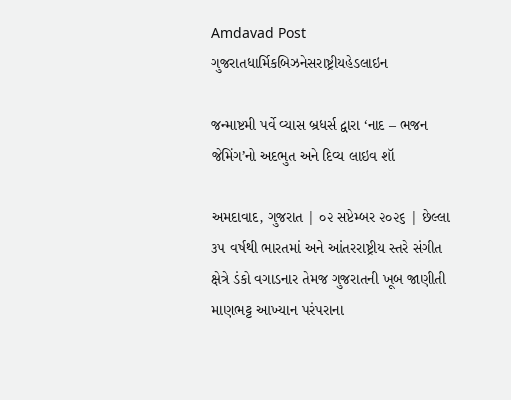Amdavad Post
ગુજરાતધાર્મિકબિઝનેસરાષ્ટ્રીયહેડલાઇન

જન્માષ્ટમી પર્વે વ્યાસ બ્રધર્સ દ્વારા ‘નાદ – ભજન જેમિંગ’નો અદભુત અને દિવ્ય લાઇવ શૉ

અમદાવાદ, ગુજરાત | ૦૨ સપ્ટેમ્બર ૨૦૨૬ | છેલ્લા ૩૫ વર્ષથી ભારતમાં અને આંતરરાષ્ટ્રીય સ્તરે સંગીત ક્ષેત્રે ડંકો વગાડનાર તેમજ ગુજરાતની ખૂબ જાણીતી માણભટ્ટ આખ્યાન પરંપરાના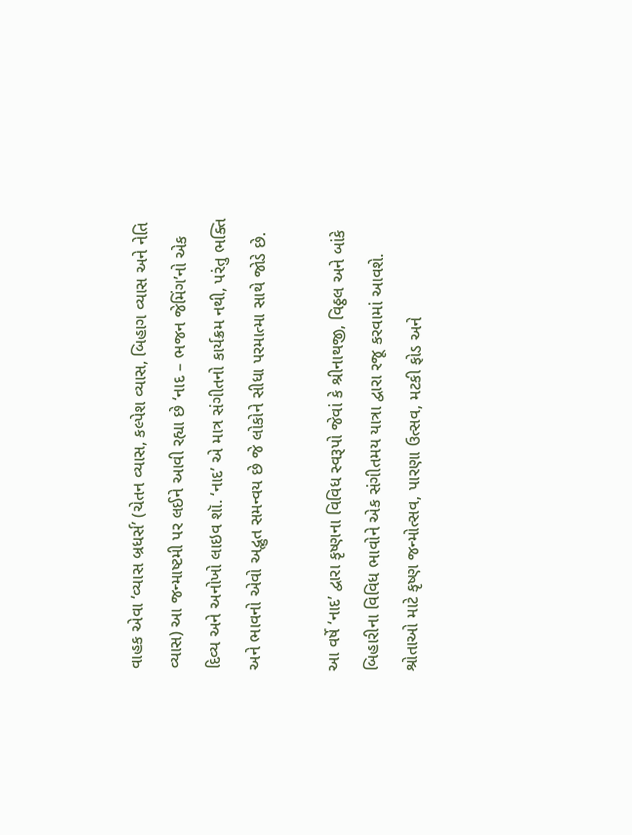વાહક એવા ‘વ્યાસ બ્રધર્સ’ (ચેતન વ્યાસ, કલ્પેશ વ્યાસ, બિહાગ વ્યાસ અને નેતિ વ્યાસ) આ જન્માષ્ટમી પર લઈને આવી રહ્યા છે ‘નાદ – ભજન જેમિંગ’નો એક દિવ્ય અને અનોખો લાઇવ શૉ. ‘નાદ’ એ માત્ર સંગીતનો કાર્યક્રમ નથી, પરંતુ ભક્તિ અને ભાવનો એવો અદ્ભુત સમન્વય છે જે લોકોને સીધા પરમાત્મા સાથે જોડે છે.

આ વર્ષે ‘નાદ’ દ્વારા કૃષ્ણના વિવિધ સ્વરૂપો જેવાં કે શ્રીનાથજી, વિઠ્ઠલ અને બાંકે બિહારીના વિવિધ ભાવોને એક સંગીતમય યાત્રા દ્વારા રજૂ કરવામાં આવશે. શ્રોતાઓ માટે કૃષ્ણ જન્મોત્સવ, પારણા ઉત્સવ, મટકી ફોડ અને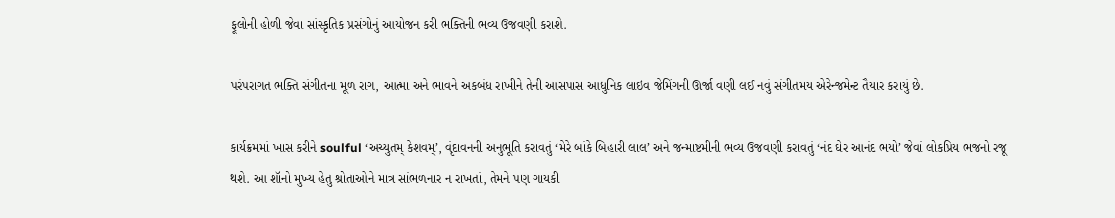ફૂલોની હોળી જેવા સાંસ્કૃતિક પ્રસંગોનું આયોજન કરી ભક્તિની ભવ્ય ઉજવણી કરાશે.

પરંપરાગત ભક્તિ સંગીતના મૂળ રાગ, આત્મા અને ભાવને અકબંધ રાખીને તેની આસપાસ આધુનિક લાઇવ જેમિંગની ઊર્જા વણી લઈ નવું સંગીતમય એરેન્જમેન્ટ તૈયાર કરાયું છે.

કાર્યક્રમમાં ખાસ કરીને soulful ‘અચ્યુતમ્ કેશવમ્’, વૃંદાવનની અનુભૂતિ કરાવતું ‘મેરે બાંકે બિહારી લાલ’ અને જન્માષ્ટમીની ભવ્ય ઉજવણી કરાવતું ‘નંદ ઘેર આનંદ ભયો’ જેવાં લોકપ્રિય ભજનો રજૂ થશે. આ શૉનો મુખ્ય હેતુ શ્રોતાઓને માત્ર સાંભળનાર ન રાખતાં, તેમને પણ ગાયકી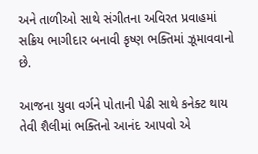અને તાળીઓ સાથે સંગીતના અવિરત પ્રવાહમાં સક્રિય ભાગીદાર બનાવી કૃષ્ણ ભક્તિમાં ઝૂમાવવાનો છે.

આજના યુવા વર્ગને પોતાની પેઢી સાથે કનેક્ટ થાય તેવી શૈલીમાં ભક્તિનો આનંદ આપવો એ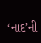‘નાદ’ની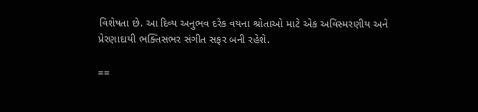વિશેષતા છે. આ દિવ્ય અનુભવ દરેક વયના શ્રોતાઓ માટે એક અવિસ્મરણીય અને પ્રેરણાદાયી ભક્તિસભર સંગીત સફર બની રહેશે.

==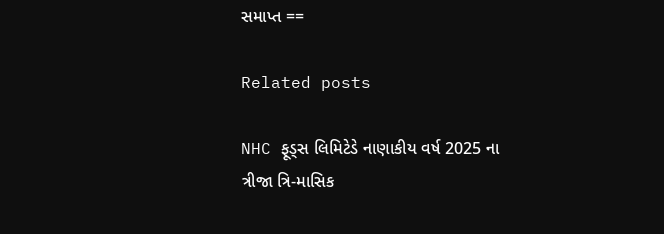સમાપ્ત ==

Related posts

NHC ફૂડ્સ લિમિટેડે નાણાકીય વર્ષ 2025 ના ત્રીજા ત્રિ-માસિક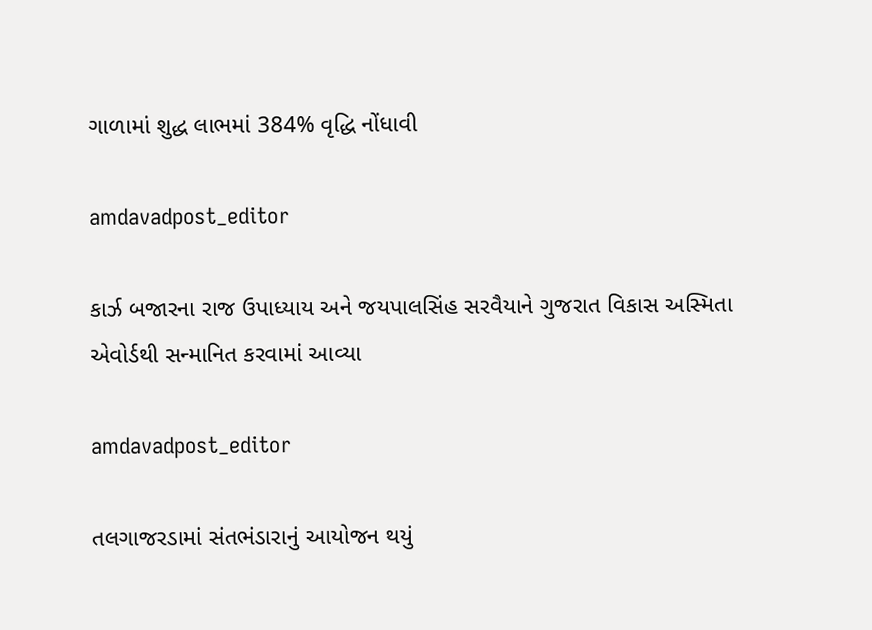ગાળામાં શુદ્ધ લાભમાં 384% વૃદ્ધિ નોંધાવી

amdavadpost_editor

કાર્ઝ બજારના રાજ ઉપાધ્યાય અને જયપાલસિંહ સરવૈયાને ગુજરાત વિકાસ અસ્મિતા એવોર્ડથી સન્માનિત કરવામાં આવ્યા

amdavadpost_editor

તલગાજરડામાં સંતભંડારાનું આયોજન થયું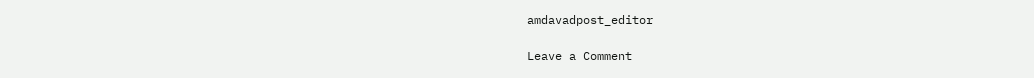amdavadpost_editor

Leave a Comment